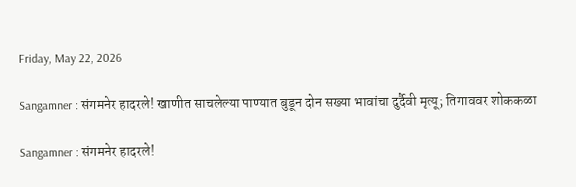Friday, May 22, 2026

Sangamner : संगमनेर हादरले! खाणीत साचलेल्या पाण्यात बुडून दोन सख्या भावांचा दुर्दैवी मृत्यू; तिगाववर शोककळा

Sangamner : संगमनेर हादरले!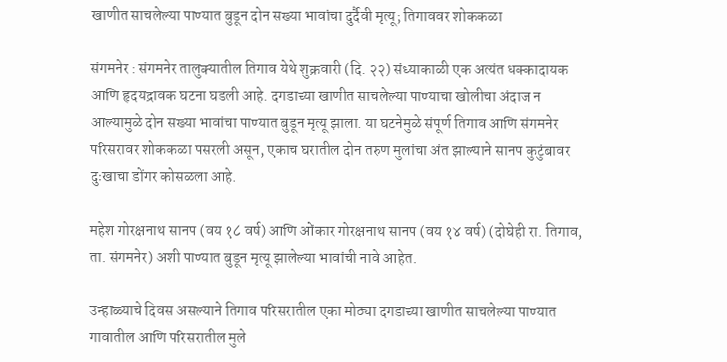खाणीत साचलेल्या पाण्यात बुडून दोन सख्या भावांचा दुर्दैवी मृत्यू; तिगाववर शोककळा

संगमनेर : संगमनेर तालुक्यातील तिगाव येथे शुक्रवारी (दि. २२) संध्याकाळी एक अत्यंत धक्कादायक आणि हृदयद्रावक घटना घडली आहे. दगडाच्या खाणीत साचलेल्या पाण्याचा खोलीचा अंदाज न आल्यामुळे दोन सख्या भावांचा पाण्यात बुडून मृत्यू झाला. या घटनेमुळे संपूर्ण तिगाव आणि संगमनेर परिसरावर शोककळा पसरली असून, एकाच घरातील दोन तरुण मुलांचा अंत झाल्याने सानप कुटुंबावर दुःखाचा डोंगर कोसळला आहे.

महेश गोरक्षनाथ सानप (वय १८ वर्ष) आणि ओंकार गोरक्षनाथ सानप (वय १४ वर्ष) (दोघेही रा. तिगाव, ता. संगमनेर) अशी पाण्यात बुडून मृत्यू झालेल्या भावांची नावे आहेत.

उन्हाळ्याचे दिवस असल्याने तिगाव परिसरातील एका मोठ्या दगडाच्या खाणीत साचलेल्या पाण्यात गावातील आणि परिसरातील मुले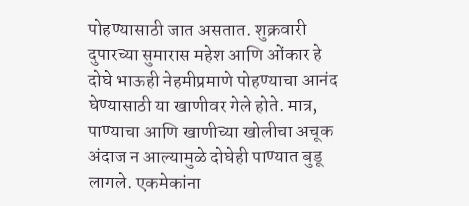पोहण्यासाठी जात असतात. शुक्रवारी दुपारच्या सुमारास महेश आणि ओंकार हे दोघे भाऊही नेहमीप्रमाणे पोहण्याचा आनंद घेण्यासाठी या खाणीवर गेले होते. मात्र, पाण्याचा आणि खाणीच्या खोलीचा अचूक अंदाज न आल्यामुळे दोघेही पाण्यात बुडू लागले. एकमेकांना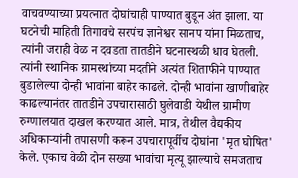वाचवण्याच्या प्रयत्नात दोघांचाही पाण्यात बुडून अंत झाला. या घटनेची माहिती तिगावचे सरपंच ज्ञानेश्वर सानप यांना मिळताच, त्यांनी जराही वेळ न दवडता तातडीने घटनास्थळी धाव घेतली. त्यांनी स्थानिक ग्रामस्थांच्या मदतीने अत्यंत शिताफीने पाण्यात बुडालेल्या दोन्ही भावांना बाहेर काढले. दोन्ही भावांना खाणीबाहेर काढल्यानंतर तातडीने उपचारासाठी घुलेवाडी येथील ग्रामीण रुग्णालयात दाखल करण्यात आले. मात्र, तेथील वैद्यकीय अधिकाऱ्यांनी तपासणी करून उपचारापूर्वीच दोघांना 'मृत घोषित' केले. एकाच वेळी दोन सख्या भावांचा मृत्यू झाल्याचे समजताच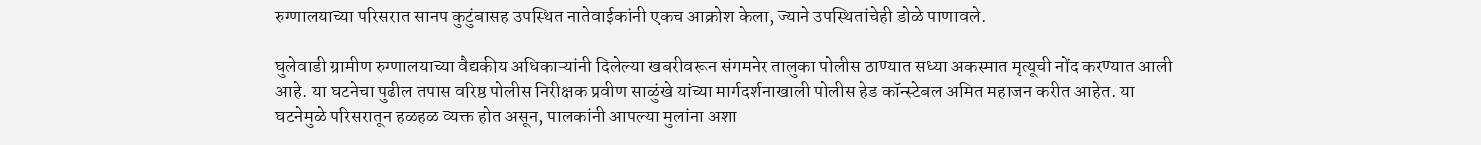रुग्णालयाच्या परिसरात सानप कुटुंबासह उपस्थित नातेवाईकांनी एकच आक्रोश केला, ज्याने उपस्थितांचेही डोळे पाणावले.

घुलेवाडी ग्रामीण रुग्णालयाच्या वैद्यकीय अधिकाऱ्यांनी दिलेल्या खबरीवरून संगमनेर तालुका पोलीस ठाण्यात सध्या अकस्मात मृत्यूची नोंद करण्यात आली आहे. या घटनेचा पुढील तपास वरिष्ठ पोलीस निरीक्षक प्रवीण साळुंखे यांच्या मार्गदर्शनाखाली पोलीस हेड कॉन्स्टेबल अमित महाजन करीत आहेत. या घटनेमुळे परिसरातून हळहळ व्यक्त होत असून, पालकांनी आपल्या मुलांना अशा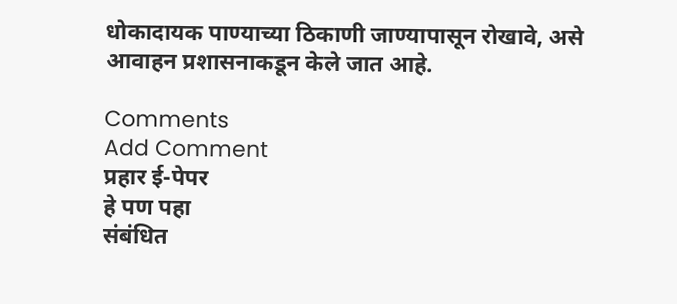धोकादायक पाण्याच्या ठिकाणी जाण्यापासून रोखावे, असे आवाहन प्रशासनाकडून केले जात आहे.

Comments
Add Comment
प्रहार ई-पेपर
हे पण पहा
संबंधित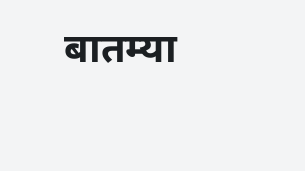बातम्या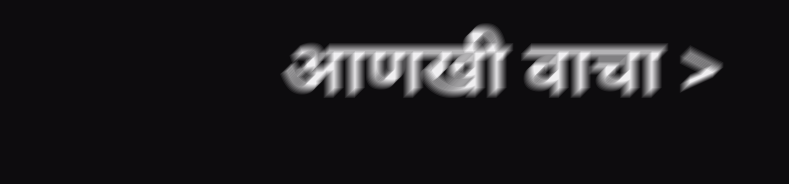आणखी वाचा >